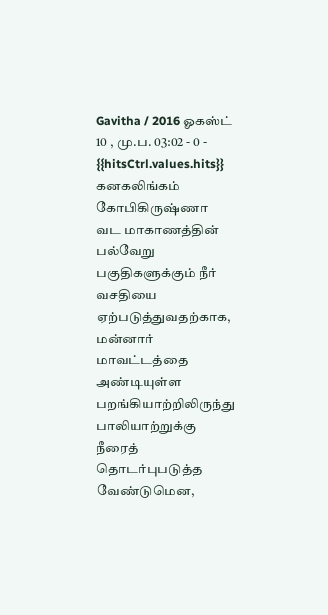Gavitha / 2016 ஓகஸ்ட் 10 , மு.ப. 03:02 - 0 - {{hitsCtrl.values.hits}}
கனகலிங்கம் கோபிகிருஷ்ணா
வட மாகாணத்தின் பல்வேறு பகுதிகளுக்கும் நீர் வசதியை ஏற்படுத்துவதற்காக, மன்னார் மாவட்டத்தை அண்டியுள்ள பறங்கியாற்றிலிருந்து பாலியாற்றுக்கு நீரைத் தொடர்புபடுத்த வேண்டுமென,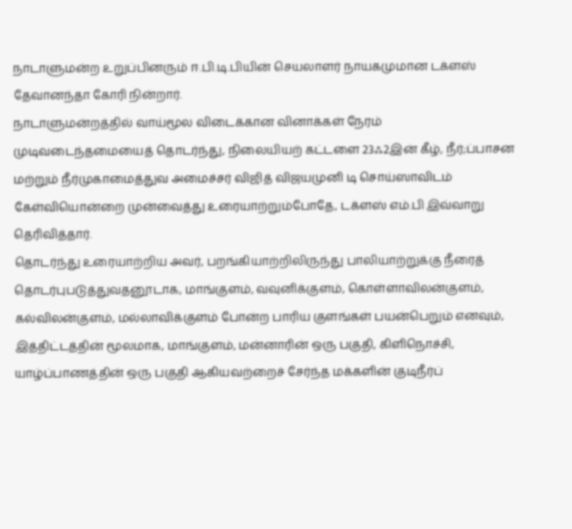நாடாளுமன்ற உறுப்பினரும் ஈ.பி.டி.பியின் செயலாளர் நாயகமுமான டக்ளஸ் தேவானந்தா கோரி நின்றார்.
நாடாளுமன்றத்தில் வாய்மூல விடைக்கான வினாக்கள் நேரம் முடிவடைந்தமையைத் தொடர்ந்து, நிலையியற் கட்டளை 23ஃ2இன் கீழ், நீர்;ப்பாசன மற்றும் நீர்முகாமைத்துவ அமைச்சர் விஜித் விஜயமுனி டி சொய்ஸாவிடம்
கேள்வியொன்றை முன்வைத்து உரையாற்றும்போதே, டக்ளஸ் எம்.பி இவ்வாறு தெரிவித்தார்.
தொடர்ந்து உரையாற்றிய அவர், பறங்கியாற்றிலிருந்து பாலியாற்றுக்கு நீரைத் தொடர்புபடுத்துவதனூடாக, மாங்குளம், வவுனிக்குளம், கொள்ளாவிலன்குளம், கல்விலன்குளம், மல்லாவிக்குளம் போன்ற பாரிய குளங்கள் பயன்பெறும் எனவும், இத்திட்டத்தின் மூலமாக, மாங்குளம், மன்னாரின் ஒரு பகுதி, கிளிநொச்சி, யாழ்ப்பாணத்தின் ஒரு பகுதி ஆகியவற்றைச் சேர்ந்த மக்களின் குடிநீர்ப்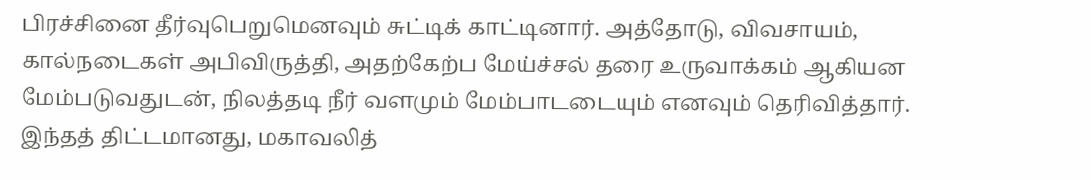பிரச்சினை தீர்வுபெறுமெனவும் சுட்டிக் காட்டினார். அத்தோடு, விவசாயம், கால்நடைகள் அபிவிருத்தி, அதற்கேற்ப மேய்ச்சல் தரை உருவாக்கம் ஆகியன மேம்படுவதுடன், நிலத்தடி நீர் வளமும் மேம்பாடடையும் எனவும் தெரிவித்தார்.
இந்தத் திட்டமானது, மகாவலித்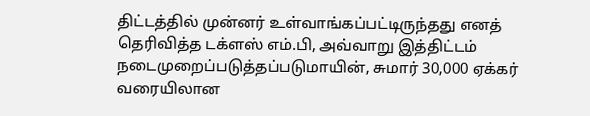திட்டத்தில் முன்னர் உள்வாங்கப்பட்டிருந்தது எனத் தெரிவித்த டக்ளஸ் எம்.பி, அவ்வாறு இத்திட்டம் நடைமுறைப்படுத்தப்படுமாயின், சுமார் 30,000 ஏக்கர் வரையிலான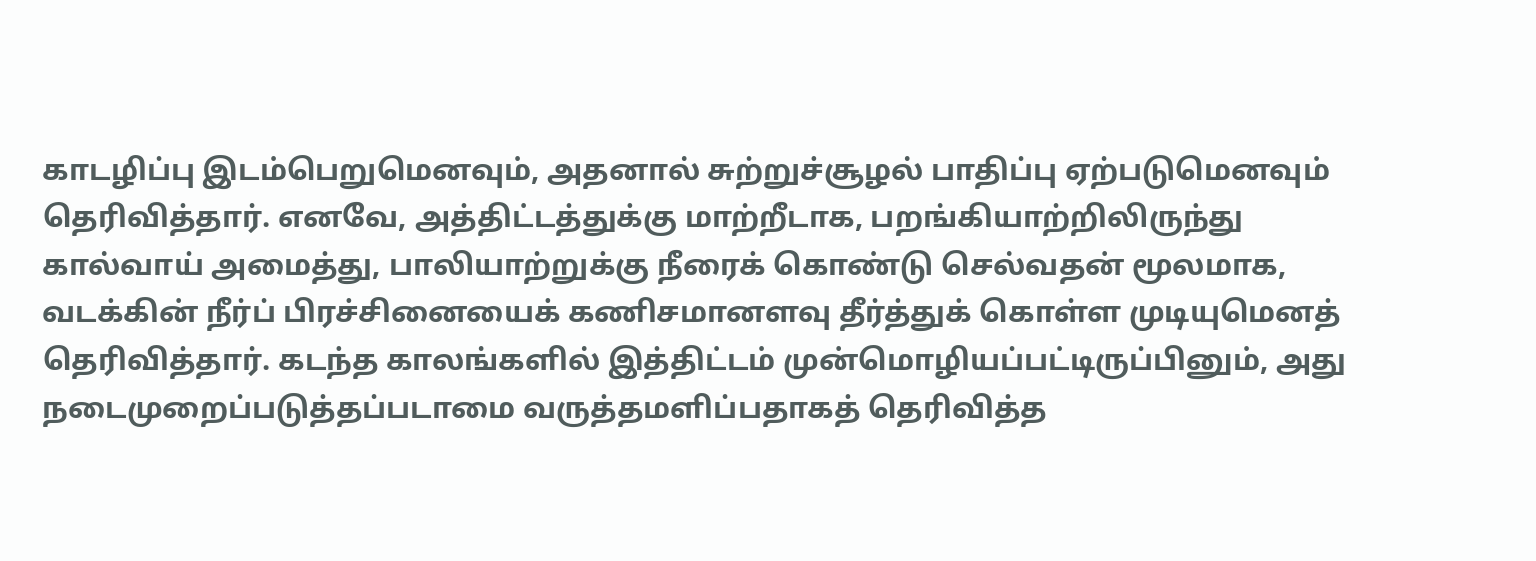காடழிப்பு இடம்பெறுமெனவும், அதனால் சுற்றுச்சூழல் பாதிப்பு ஏற்படுமெனவும் தெரிவித்தார். எனவே, அத்திட்டத்துக்கு மாற்றீடாக, பறங்கியாற்றிலிருந்து கால்வாய் அமைத்து, பாலியாற்றுக்கு நீரைக் கொண்டு செல்வதன் மூலமாக, வடக்கின் நீர்ப் பிரச்சினையைக் கணிசமானளவு தீர்த்துக் கொள்ள முடியுமெனத் தெரிவித்தார். கடந்த காலங்களில் இத்திட்டம் முன்மொழியப்பட்டிருப்பினும், அது நடைமுறைப்படுத்தப்படாமை வருத்தமளிப்பதாகத் தெரிவித்த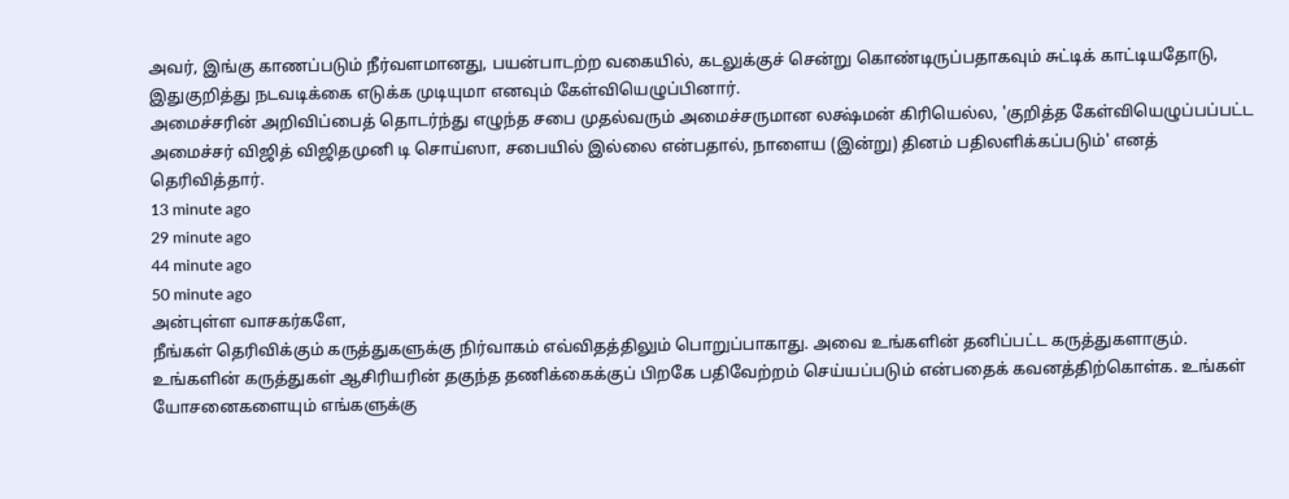அவர், இங்கு காணப்படும் நீர்வளமானது, பயன்பாடற்ற வகையில், கடலுக்குச் சென்று கொண்டிருப்பதாகவும் சுட்டிக் காட்டியதோடு, இதுகுறித்து நடவடிக்கை எடுக்க முடியுமா எனவும் கேள்வியெழுப்பினார்.
அமைச்சரின் அறிவிப்பைத் தொடர்ந்து எழுந்த சபை முதல்வரும் அமைச்சருமான லக்ஷ்மன் கிரியெல்ல, 'குறித்த கேள்வியெழுப்பப்பட்ட அமைச்சர் விஜித் விஜிதமுனி டி சொய்ஸா, சபையில் இல்லை என்பதால், நாளைய (இன்று) தினம் பதிலளிக்கப்படும்' எனத் தெரிவித்தார்.
13 minute ago
29 minute ago
44 minute ago
50 minute ago
அன்புள்ள வாசகர்களே,
நீங்கள் தெரிவிக்கும் கருத்துகளுக்கு நிர்வாகம் எவ்விதத்திலும் பொறுப்பாகாது. அவை உங்களின் தனிப்பட்ட கருத்துகளாகும். உங்களின் கருத்துகள் ஆசிரியரின் தகுந்த தணிக்கைக்குப் பிறகே பதிவேற்றம் செய்யப்படும் என்பதைக் கவனத்திற்கொள்க. உங்கள் யோசனைகளையும் எங்களுக்கு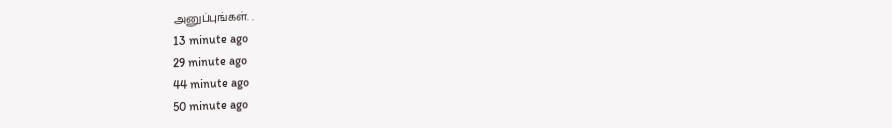அனுப்புங்கள். .
13 minute ago
29 minute ago
44 minute ago
50 minute ago